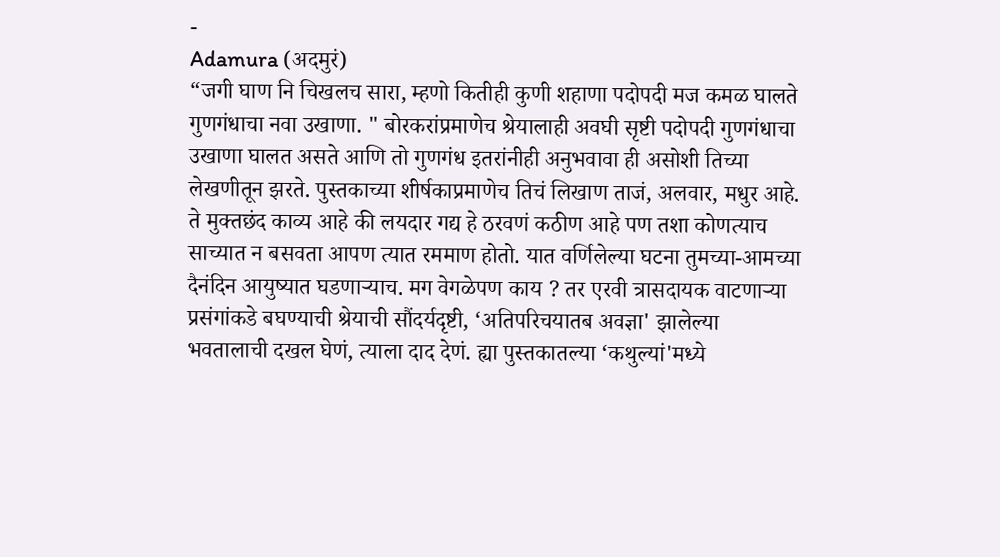-
Adamura (अदमुरं)
“जगी घाण नि चिखलच सारा, म्हणो कितीही कुणी शहाणा पदोपदी मज कमळ घालते गुणगंधाचा नवा उखाणा. " बोरकरांप्रमाणेच श्रेयालाही अवघी सृष्टी पदोपदी गुणगंधाचा उखाणा घालत असते आणि तो गुणगंध इतरांनीही अनुभवावा ही असोशी तिच्या लेखणीतून झरते. पुस्तकाच्या शीर्षकाप्रमाणेच तिचं लिखाण ताजं, अलवार, मधुर आहे. ते मुक्तछंद काव्य आहे की लयदार गद्य हे ठरवणं कठीण आहे पण तशा कोणत्याच साच्यात न बसवता आपण त्यात रममाण होतो. यात वर्णिलेल्या घटना तुमच्या-आमच्या दैनंदिन आयुष्यात घडणाऱ्याच. मग वेगळेपण काय ? तर एरवी त्रासदायक वाटणाऱ्या प्रसंगांकडे बघण्याची श्रेयाची सौंदर्यदृष्टी, ‘अतिपरिचयातब अवज्ञा' झालेल्या भवतालाची दखल घेणं, त्याला दाद देणं. ह्या पुस्तकातल्या ‘कथुल्यां'मध्ये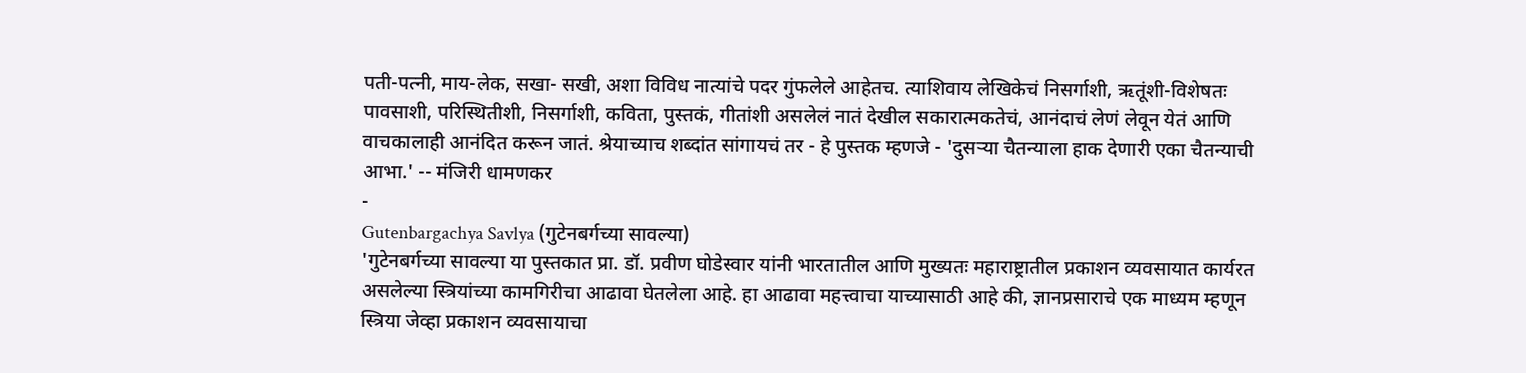पती-पत्नी, माय-लेक, सखा- सखी, अशा विविध नात्यांचे पदर गुंफलेले आहेतच. त्याशिवाय लेखिकेचं निसर्गाशी, ऋतूंशी-विशेषतः पावसाशी, परिस्थितीशी, निसर्गाशी, कविता, पुस्तकं, गीतांशी असलेलं नातं देखील सकारात्मकतेचं, आनंदाचं लेणं लेवून येतं आणि वाचकालाही आनंदित करून जातं. श्रेयाच्याच शब्दांत सांगायचं तर - हे पुस्तक म्हणजे - 'दुसऱ्या चैतन्याला हाक देणारी एका चैतन्याची आभा.' -- मंजिरी धामणकर
-
Gutenbargachya Savlya (गुटेनबर्गच्या सावल्या)
'गुटेनबर्गच्या सावल्या या पुस्तकात प्रा. डॉ. प्रवीण घोडेस्वार यांनी भारतातील आणि मुख्यतः महाराष्ट्रातील प्रकाशन व्यवसायात कार्यरत असलेल्या स्त्रियांच्या कामगिरीचा आढावा घेतलेला आहे. हा आढावा महत्त्वाचा याच्यासाठी आहे की, ज्ञानप्रसाराचे एक माध्यम म्हणून स्त्रिया जेव्हा प्रकाशन व्यवसायाचा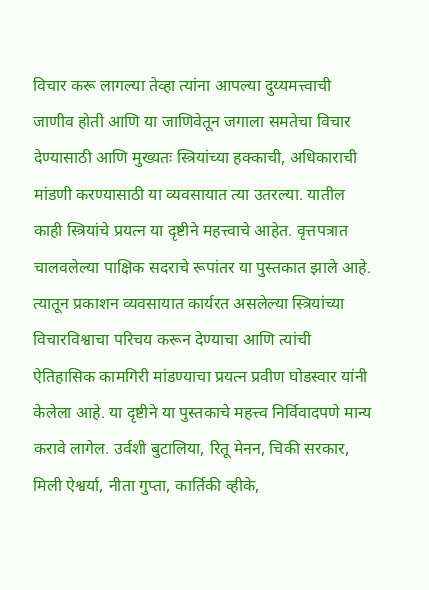विचार करू लागल्या तेव्हा त्यांना आपल्या दुय्यमत्त्वाची जाणीव होती आणि या जाणिवेतून जगाला समतेचा विचार देण्यासाठी आणि मुख्यतः स्त्रियांच्या हक्काची, अधिकाराची मांडणी करण्यासाठी या व्यवसायात त्या उतरल्या. यातील काही स्त्रियांचे प्रयत्न या दृष्टीने महत्त्वाचे आहेत. वृत्तपत्रात चालवलेल्या पाक्षिक सदराचे रूपांतर या पुस्तकात झाले आहे. त्यातून प्रकाशन व्यवसायात कार्यरत असलेल्या स्त्रियांच्या विचारविश्वाचा परिचय करून देण्याचा आणि त्यांची ऐतिहासिक कामगिरी मांडण्याचा प्रयत्न प्रवीण घोडस्वार यांनी केलेला आहे. या दृष्टीने या पुस्तकाचे महत्त्व निर्विवादपणे मान्य करावे लागेल. उर्वशी बुटालिया, रितू मेनन, चिकी सरकार, मिली ऐश्वर्या, नीता गुप्ता, कार्तिकी व्हीके,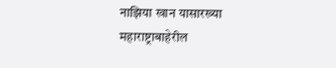नाझिया खान यासारख्या महाराष्ट्राबाहेरील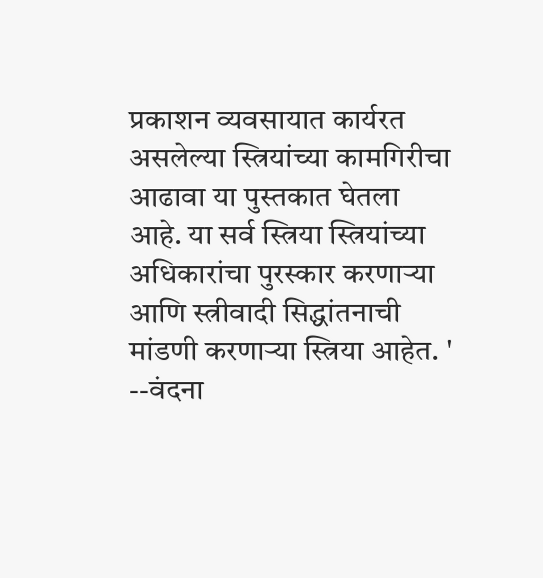प्रकाशन व्यवसायात कार्यरत असलेल्या स्त्रियांच्या कामगिरीचा आढावा या पुस्तकात घेतला आहे. या सर्व स्त्रिया स्त्रियांच्या अधिकारांचा पुरस्कार करणाऱ्या आणि स्त्रीवादी सिद्धांतनाची मांडणी करणाऱ्या स्त्रिया आहेत. ' --वंदना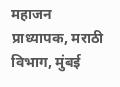महाजन प्राध्यापक, मराठी विभाग, मुंबई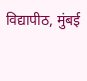विद्यापीठ, मुंबई